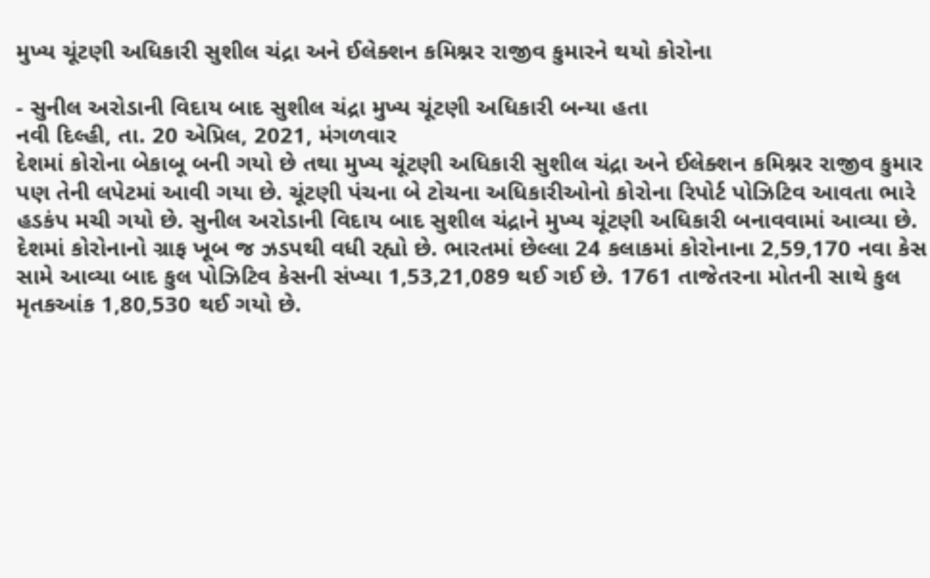મુખ્ય ચૂંટણી અધિકારી સુશીલ ચંદ્રા અને ઈલેક્શન કમિશ્નર રાજીવ કુમારને થયો કોરોના

- સુનીલ અરોડાની વિદાય બાદ સુશીલ ચંદ્રા મુખ્ય ચૂંટણી અધિકારી બન્યા હતા
નવી દિલ્હી, તા. 20 એપ્રિલ, 2021, મંગળવાર
દેશમાં કોરોના બેકાબૂ બની ગયો છે તથા મુખ્ય ચૂંટણી અધિકારી સુશીલ ચંદ્રા અને ઈલેક્શન કમિશ્નર રાજીવ કુમાર પણ તેની લપેટમાં આવી ગયા છે. ચૂંટણી પંચના બે ટોચના અધિકારીઓનો કોરોના રિપોર્ટ પોઝિટિવ આવતા ભારે હડકંપ મચી ગયો છે. સુનીલ અરોડાની વિદાય બાદ સુશીલ ચંદ્રાને મુખ્ય ચૂંટણી અધિકારી બનાવવામાં આવ્યા છે.
દેશમાં કોરોનાનો ગ્રાફ ખૂબ જ ઝડપથી વધી રહ્યો છે. ભારતમાં છેલ્લા 24 કલાકમાં કોરોનાના 2,59,170 નવા કેસ સામે આવ્યા બાદ કુલ પોઝિટિવ કેસની સંખ્યા 1,53,21,089 થઈ ગઈ છે. 1761 તાજેતરના મોતની સાથે કુલ મૃતકઆંક 1,80,530 થઈ ગયો છે.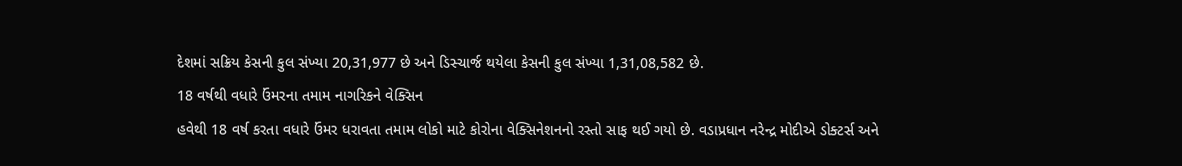દેશમાં સક્રિય કેસની કુલ સંખ્યા 20,31,977 છે અને ડિસ્ચાર્જ થયેલા કેસની કુલ સંખ્યા 1,31,08,582 છે.
18 વર્ષથી વધારે ઉંમરના તમામ નાગરિકને વેક્સિન
હવેથી 18 વર્ષ કરતા વધારે ઉંમર ધરાવતા તમામ લોકો માટે કોરોના વેક્સિનેશનનો રસ્તો સાફ થઈ ગયો છે. વડાપ્રધાન નરેન્દ્ર મોદીએ ડોક્ટર્સ અને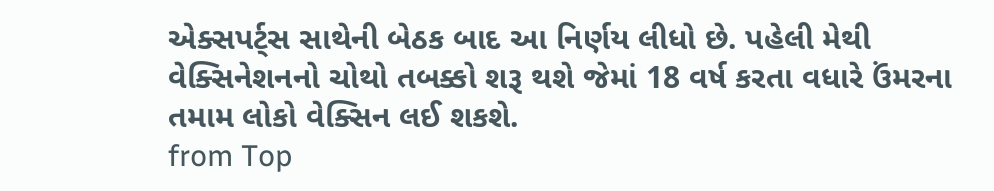એક્સપર્ટ્સ સાથેની બેઠક બાદ આ નિર્ણય લીધો છે. પહેલી મેથી વેક્સિનેશનનો ચોથો તબક્કો શરૂ થશે જેમાં 18 વર્ષ કરતા વધારે ઉંમરના તમામ લોકો વેક્સિન લઈ શકશે.
from Top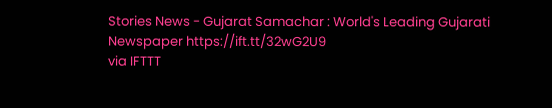Stories News - Gujarat Samachar : World's Leading Gujarati Newspaper https://ift.tt/32wG2U9
via IFTTT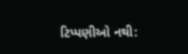ટિપ્પણીઓ નથી: